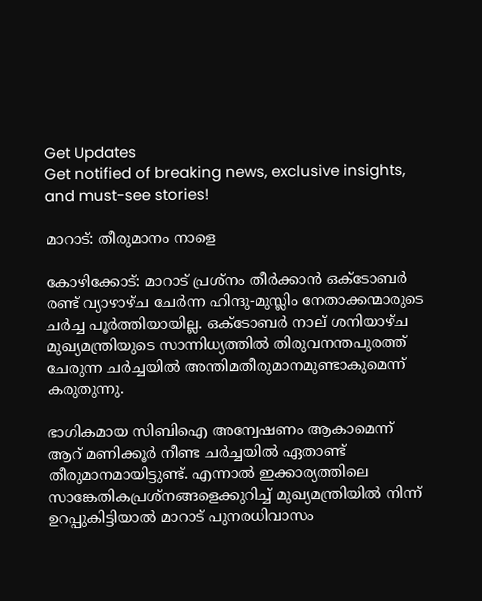Get Updates
Get notified of breaking news, exclusive insights, and must-see stories!

മാറാട്: തീരുമാനം നാളെ

കോഴിക്കോട്: മാറാട് പ്രശ്നം തീര്‍ക്കാന്‍ ഒക്ടോബര്‍ രണ്ട് വ്യാഴാഴ്ച ചേര്‍ന്ന ഹിന്ദു-മുസ്ലിം നേതാക്കന്മാരുടെ ചര്‍ച്ച പൂര്‍ത്തിയായില്ല. ഒക്ടോബര്‍ നാല് ശനിയാഴ്ച മുഖ്യമന്ത്രിയുടെ സാന്നിധ്യത്തില്‍ തിരുവനന്തപുരത്ത് ചേരുന്ന ചര്‍ച്ചയില്‍ അന്തിമതീരുമാനമുണ്ടാകുമെന്ന് കരുതുന്നു.

ഭാഗികമായ സിബിഐ അന്വേഷണം ആകാമെന്ന് ആറ് മണിക്കൂര്‍ നീണ്ട ചര്‍ച്ചയില്‍ ഏതാണ്ട് തീരുമാനമായിട്ടുണ്ട്. എന്നാല്‍ ഇക്കാര്യത്തിലെ സാങ്കേതികപ്രശ്നങ്ങളെക്കുറിച്ച് മുഖ്യമന്ത്രിയില്‍ നിന്ന് ഉറപ്പുകിട്ടിയാല്‍ മാറാട് പുനരധിവാസം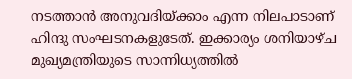നടത്താന്‍ അനുവദിയ്ക്കാം എന്ന നിലപാടാണ് ഹിന്ദു സംഘടനകളുടേത്. ഇക്കാര്യം ശനിയാഴ്ച മുഖ്യമന്ത്രിയുടെ സാന്നിധ്യത്തില്‍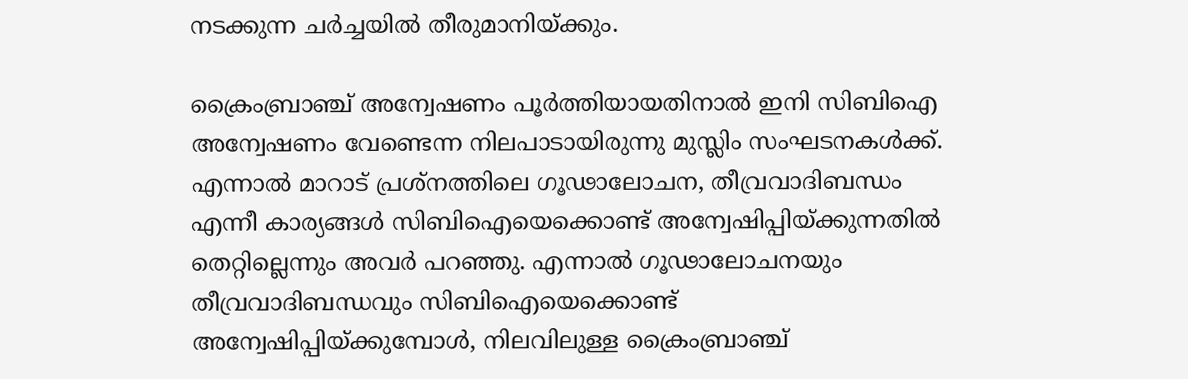നടക്കുന്ന ചര്‍ച്ചയില്‍ തീരുമാനിയ്ക്കും.

ക്രൈംബ്രാഞ്ച് അന്വേഷണം പൂര്‍ത്തിയായതിനാല്‍ ഇനി സിബിഐ അന്വേഷണം വേണ്ടെന്ന നിലപാടായിരുന്നു മുസ്ലിം സംഘടനകള്‍ക്ക്. എന്നാല്‍ മാറാട് പ്രശ്നത്തിലെ ഗൂഢാലോചന, തീവ്രവാദിബന്ധം എന്നീ കാര്യങ്ങള്‍ സിബിഐയെക്കൊണ്ട് അന്വേഷിപ്പിയ്ക്കുന്നതില്‍ തെറ്റില്ലെന്നും അവര്‍ പറഞ്ഞു. എന്നാല്‍ ഗൂഢാലോചനയും തീവ്രവാദിബന്ധവും സിബിഐയെക്കൊണ്ട് അന്വേഷിപ്പിയ്ക്കുമ്പോള്‍, നിലവിലുള്ള ക്രൈംബ്രാഞ്ച്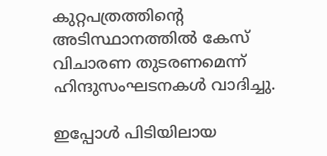കുറ്റപത്രത്തിന്റെ അടിസ്ഥാനത്തില്‍ കേസ് വിചാരണ തുടരണമെന്ന് ഹിന്ദുസംഘടനകള്‍ വാദിച്ചു.

ഇപ്പോള്‍ പിടിയിലായ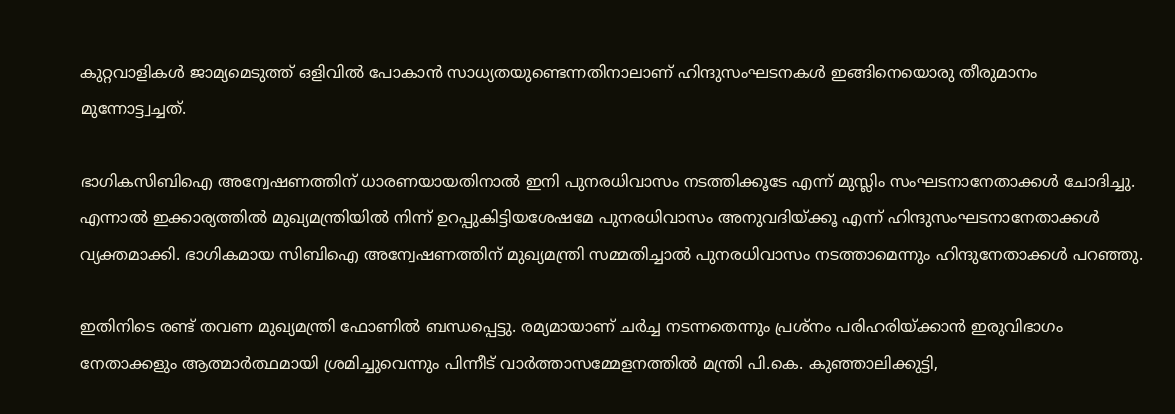കുറ്റവാളികള്‍ ജാമ്യമെടുത്ത് ഒളിവില്‍ പോകാന്‍ സാധ്യതയുണ്ടെന്നതിനാലാണ് ഹിന്ദുസംഘടനകള്‍ ഇങ്ങിനെയൊരു തീരുമാനം മുന്നോട്ട്വച്ചത്.

ഭാഗികസിബിഐ അന്വേഷണത്തിന് ധാരണയായതിനാല്‍ ഇനി പുനരധിവാസം നടത്തിക്കൂടേ എന്ന് മുസ്ലിം സംഘടനാനേതാക്കള്‍ ചോദിച്ചു. എന്നാല്‍ ഇക്കാര്യത്തില്‍ മുഖ്യമന്ത്രിയില്‍ നിന്ന് ഉറപ്പുകിട്ടിയശേഷമേ പുനരധിവാസം അനുവദിയ്ക്കൂ എന്ന് ഹിന്ദുസംഘടനാനേതാക്കള്‍ വ്യക്തമാക്കി. ഭാഗികമായ സിബിഐ അന്വേഷണത്തിന് മുഖ്യമന്ത്രി സമ്മതിച്ചാല്‍ പുനരധിവാസം നടത്താമെന്നും ഹിന്ദുനേതാക്കള്‍ പറഞ്ഞു.

ഇതിനിടെ രണ്ട് തവണ മുഖ്യമന്ത്രി ഫോണില്‍ ബന്ധപ്പെട്ടു. രമ്യമായാണ് ചര്‍ച്ച നടന്നതെന്നും പ്രശ്നം പരിഹരിയ്ക്കാന്‍ ഇരുവിഭാഗം നേതാക്കളും ആത്മാര്‍ത്ഥമായി ശ്രമിച്ചുവെന്നും പിന്നീട് വാര്‍ത്താസമ്മേളനത്തില്‍ മന്ത്രി പി.കെ. കുഞ്ഞാലിക്കുട്ടി,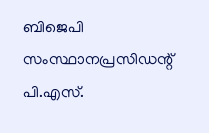ബിജെപി സംസ്ഥാനപ്രസിഡന്റ് പി.എസ്.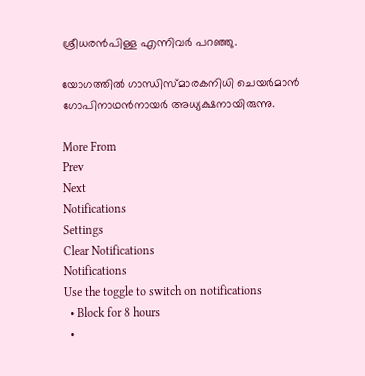ശ്രീധരന്‍പിള്ള എന്നിവര്‍ പറഞ്ഞു.

യോഗത്തില്‍ ഗാന്ധിസ്മാരകനിധി ചെയര്‍മാന്‍ ഗോപിനാഥന്‍നായര്‍ അധ്യക്ഷനായിരുന്നു.

More From
Prev
Next
Notifications
Settings
Clear Notifications
Notifications
Use the toggle to switch on notifications
  • Block for 8 hours
  •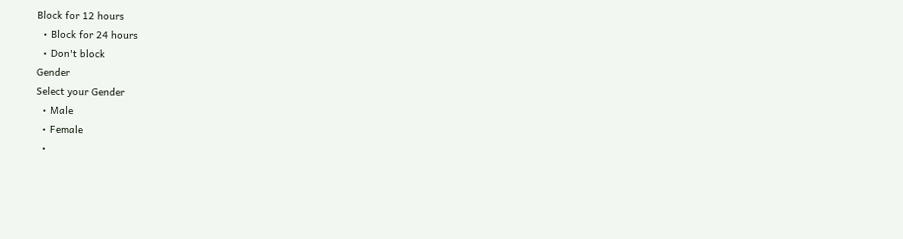Block for 12 hours
  • Block for 24 hours
  • Don't block
Gender
Select your Gender
  • Male
  • Female
  •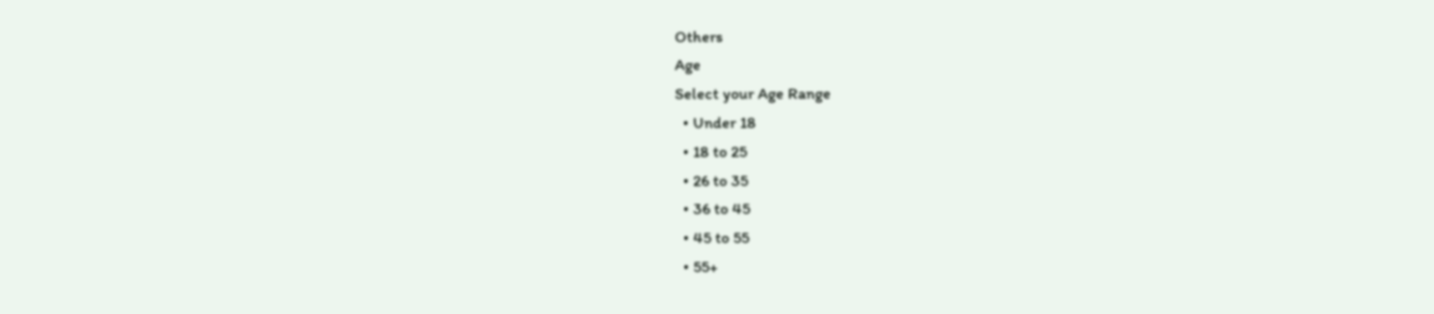Others
Age
Select your Age Range
  • Under 18
  • 18 to 25
  • 26 to 35
  • 36 to 45
  • 45 to 55
  • 55+